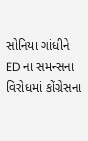સોનિયા ગાંધીને ED ના સમન્સના વિરોધમાં કોંગ્રેસના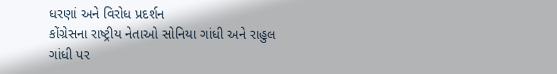ધરણાં અને વિરોધ પ્રદર્શન
કોંગ્રેસના રાષ્ટ્રીય નેતાઓ સોનિયા ગાંધી અને રાહુલ ગાંધી પર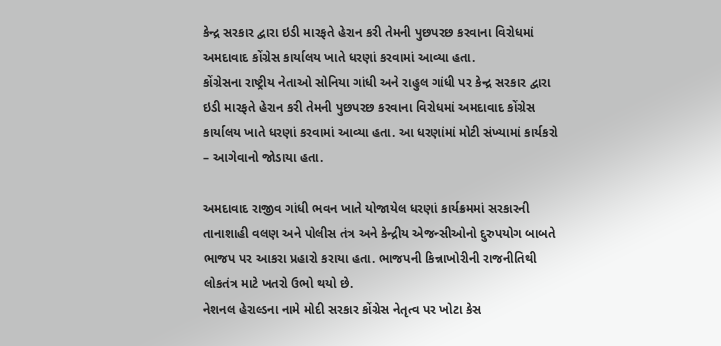કેન્દ્ર સરકાર દ્વારા ઇડી મારફતે હેરાન કરી તેમની પુછપરછ કરવાના વિરોધમાં અમદાવાદ કોંગ્રેસ કાર્યાલય ખાતે ધરણાં કરવામાં આવ્યા હતા.
કોંગ્રેસના રાષ્ટ્રીય નેતાઓ સોનિયા ગાંધી અને રાહુલ ગાંધી પર કેન્દ્ર સરકાર દ્વારા ઇડી મારફતે હેરાન કરી તેમની પુછપરછ કરવાના વિરોધમાં અમદાવાદ કોંગ્રેસ કાર્યાલય ખાતે ધરણાં કરવામાં આવ્યા હતા. આ ધરણાંમાં મોટી સંખ્યામાં કાર્યકરો – આગેવાનો જોડાયા હતા.

અમદાવાદ રાજીવ ગાંધી ભવન ખાતે યોજાયેલ ધરણાં કાર્યક્રમમાં સરકારની તાનાશાહી વલણ અને પોલીસ તંત્ર અને કેન્દ્રીય એજન્સીઓનો દુરુપયોગ બાબતે ભાજપ પર આકરા પ્રહારો કરાયા હતા. ભાજપની કિન્નાખોરીની રાજનીતિથી લોકતંત્ર માટે ખતરો ઉભો થયો છે.
નેશનલ હેરાલ્ડના નામે મોદી સરકાર કોંગ્રેસ નેતૃત્વ પર ખોટા કેસ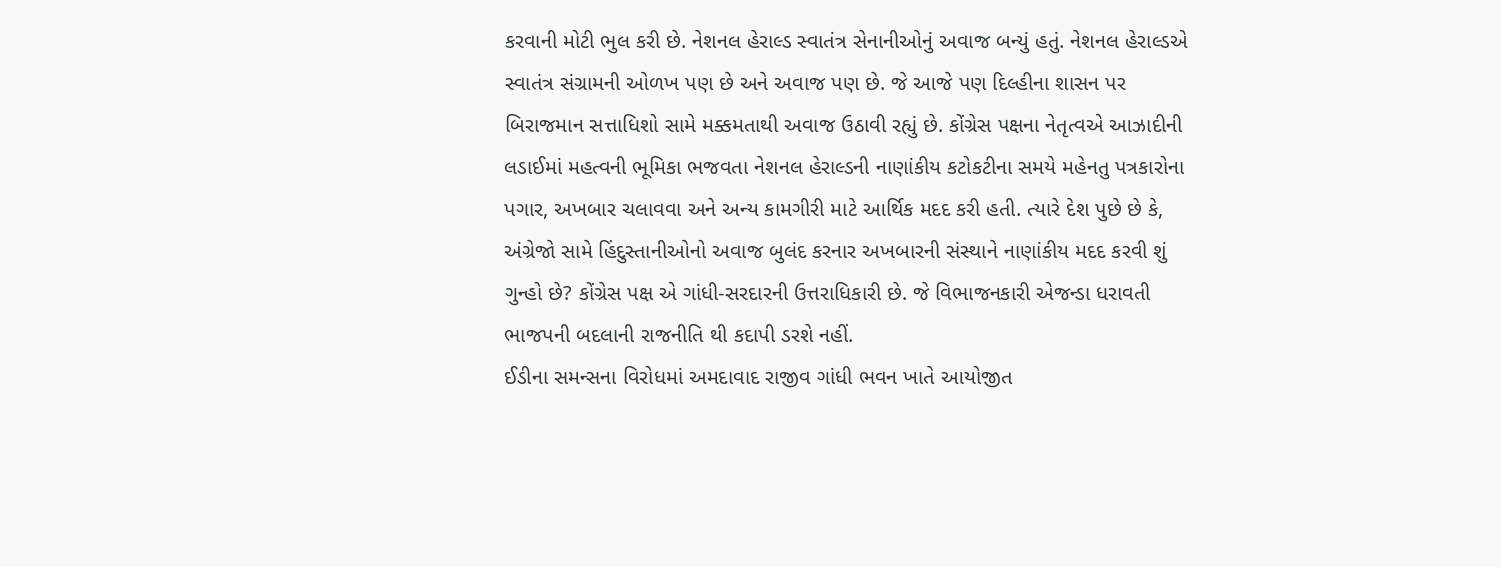કરવાની મોટી ભુલ કરી છે. નેશનલ હેરાલ્ડ સ્વાતંત્ર સેનાનીઓનું અવાજ બન્યું હતું. નેશનલ હેરાલ્ડએ સ્વાતંત્ર સંગ્રામની ઓળખ પણ છે અને અવાજ પણ છે. જે આજે પણ દિલ્હીના શાસન પર બિરાજમાન સત્તાધિશો સામે મક્કમતાથી અવાજ ઉઠાવી રહ્યું છે. કોંગ્રેસ પક્ષના નેતૃત્વએ આઝાદીની લડાઈમાં મહત્વની ભૂમિકા ભજવતા નેશનલ હેરાલ્ડની નાણાંકીય કટોકટીના સમયે મહેનતુ પત્રકારોના પગાર, અખબાર ચલાવવા અને અન્ય કામગીરી માટે આર્થિક મદદ કરી હતી. ત્યારે દેશ પુછે છે કે, અંગ્રેજો સામે હિંદુસ્તાનીઓનો અવાજ બુલંદ કરનાર અખબારની સંસ્થાને નાણાંકીય મદદ કરવી શું ગુન્હો છે? કોંગ્રેસ પક્ષ એ ગાંધી-સરદારની ઉત્તરાધિકારી છે. જે વિભાજનકારી એજન્ડા ધરાવતી ભાજપની બદલાની રાજનીતિ થી કદાપી ડરશે નહીં.
ઈડીના સમન્સના વિરોધમાં અમદાવાદ રાજીવ ગાંધી ભવન ખાતે આયોજીત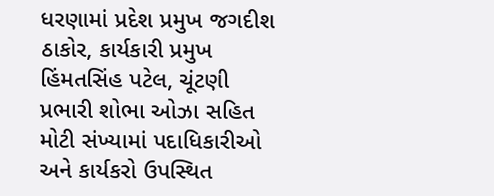ધરણામાં પ્રદેશ પ્રમુખ જગદીશ ઠાકોર, કાર્યકારી પ્રમુખ હિંમતસિંહ પટેલ, ચૂંટણી પ્રભારી શોભા ઓઝા સહિત મોટી સંખ્યામાં પદાધિકારીઓ અને કાર્યકરો ઉપસ્થિત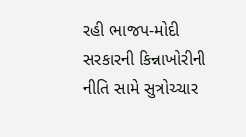રહી ભાજપ-મોદી સરકારની કિન્નાખોરીની નીતિ સામે સુત્રોચ્ચાર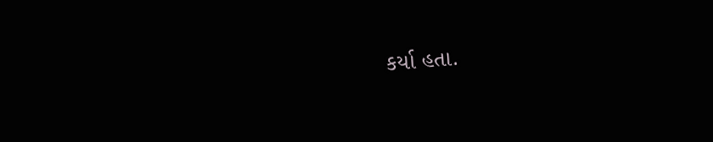કર્યા હતા.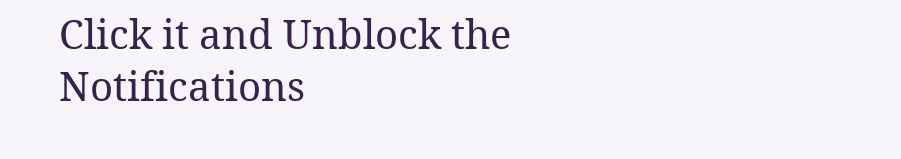Click it and Unblock the Notifications